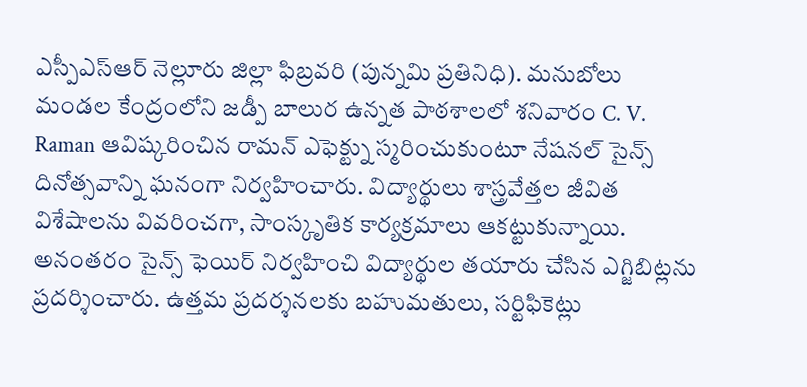ఎస్పీఎస్ఆర్ నెల్లూరు జిల్లా ఫిబ్రవరి (పున్నమి ప్రతినిధి). మనుబోలు మండల కేంద్రంలోని జడ్పీ బాలుర ఉన్నత పాఠశాలలో శనివారం C. V. Raman ఆవిష్కరించిన రామన్ ఎఫెక్ట్ను స్మరించుకుంటూ నేషనల్ సైన్స్ దినోత్సవాన్ని ఘనంగా నిర్వహించారు. విద్యార్థులు శాస్త్రవేత్తల జీవిత విశేషాలను వివరించగా, సాంస్కృతిక కార్యక్రమాలు ఆకట్టుకున్నాయి. అనంతరం సైన్స్ ఫెయిర్ నిర్వహించి విద్యార్థుల తయారు చేసిన ఎగ్జిబిట్లను ప్రదర్శించారు. ఉత్తమ ప్రదర్శనలకు బహుమతులు, సర్టిఫికెట్లు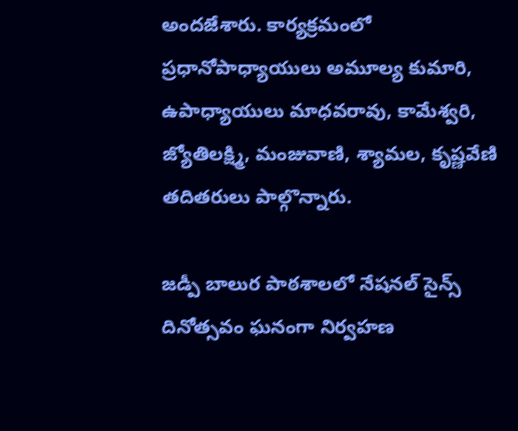అందజేశారు. కార్యక్రమంలో ప్రధానోపాధ్యాయులు అమూల్య కుమారి, ఉపాధ్యాయులు మాధవరావు, కామేశ్వరి, జ్యోతిలక్ష్మి, మంజువాణి, శ్యామల, కృష్ణవేణి తదితరులు పాల్గొన్నారు.

జడ్పీ బాలుర పాఠశాలలో నేషనల్ సైన్స్ దినోత్సవం ఘనంగా నిర్వహణ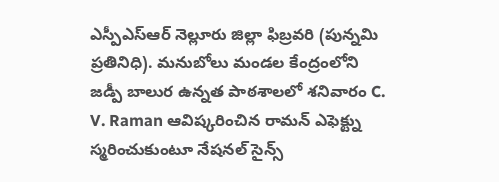ఎస్పీఎస్ఆర్ నెల్లూరు జిల్లా ఫిబ్రవరి (పున్నమి ప్రతినిధి). మనుబోలు మండల కేంద్రంలోని జడ్పీ బాలుర ఉన్నత పాఠశాలలో శనివారం C. V. Raman ఆవిష్కరించిన రామన్ ఎఫెక్ట్ను స్మరించుకుంటూ నేషనల్ సైన్స్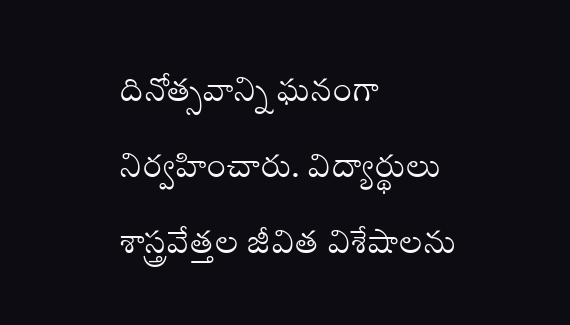దినోత్సవాన్ని ఘనంగా నిర్వహించారు. విద్యార్థులు శాస్త్రవేత్తల జీవిత విశేషాలను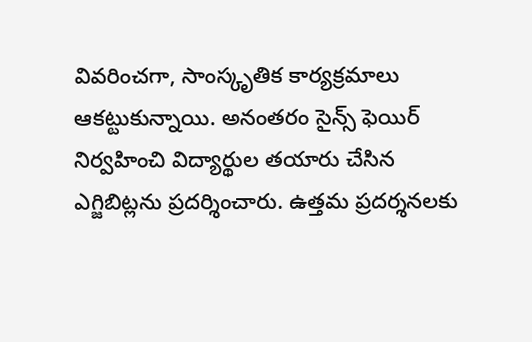వివరించగా, సాంస్కృతిక కార్యక్రమాలు ఆకట్టుకున్నాయి. అనంతరం సైన్స్ ఫెయిర్ నిర్వహించి విద్యార్థుల తయారు చేసిన ఎగ్జిబిట్లను ప్రదర్శించారు. ఉత్తమ ప్రదర్శనలకు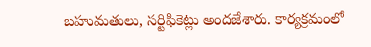బహుమతులు, సర్టిఫికెట్లు అందజేశారు. కార్యక్రమంలో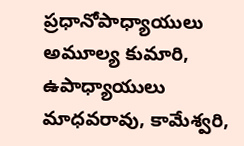ప్రధానోపాధ్యాయులు అమూల్య కుమారి, ఉపాధ్యాయులు మాధవరావు, కామేశ్వరి,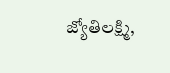జ్యోతిలక్ష్మి,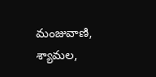మంజువాణి, శ్యామల,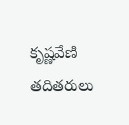కృష్ణవేణి తదితరులు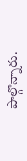పాల్గొన్నారు.